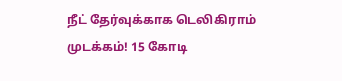நீட் தேர்வுக்காக டெலிகிராம் முடக்கம்! 15 கோடி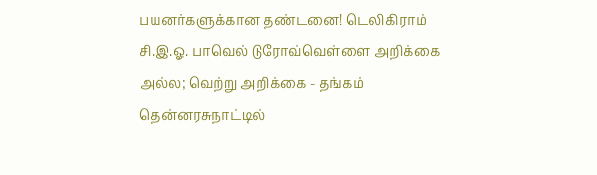பயனர்களுக்கான தண்டனை! டெலிகிராம் சி.இ.ஓ. பாவெல் டுரோவ்வெள்ளை அறிக்கை அல்ல; வெற்று அறிக்கை - தங்கம் தென்னரசுநாட்டில்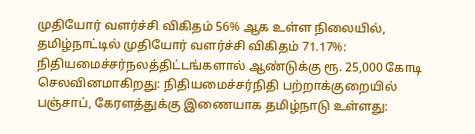முதியோர் வளர்ச்சி விகிதம் 56% ஆக உள்ள நிலையில், தமிழ்நாட்டில் முதியோர் வளர்ச்சி விகிதம் 71.17%: நிதியமைச்சர்நலத்திட்டங்களால் ஆண்டுக்கு ரூ. 25,000 கோடி செலவினமாகிறது: நிதியமைச்சர்நிதி பற்றாக்குறையில் பஞ்சாப், கேரளத்துக்கு இணையாக தமிழ்நாடு உள்ளது: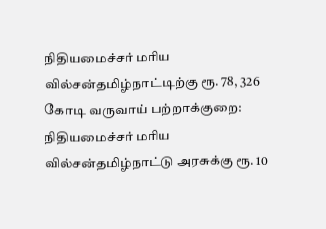நிதியமைச்சர் மரிய வில்சன்தமிழ்நாட்டிற்கு ரூ. 78, 326 கோடி வருவாய் பற்றாக்குறை: நிதியமைச்சர் மரிய வில்சன்தமிழ்நாட்டு அரசுக்கு ரூ. 10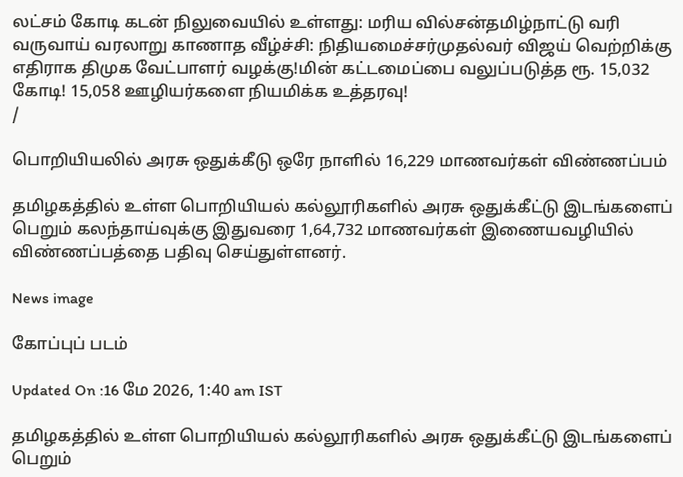லட்சம் கோடி கடன் நிலுவையில் உள்ளது: மரிய வில்சன்தமிழ்நாட்டு வரி வருவாய் வரலாறு காணாத வீழ்ச்சி: நிதியமைச்சர்முதல்வர் விஜய் வெற்றிக்கு எதிராக திமுக வேட்பாளர் வழக்கு!மின் கட்டமைப்பை வலுப்படுத்த ரூ. 15,032 கோடி! 15,058 ஊழியர்களை நியமிக்க உத்தரவு!
/

பொறியியலில் அரசு ஒதுக்கீடு ஒரே நாளில் 16,229 மாணவர்கள் விண்ணப்பம்

தமிழகத்தில் உள்ள பொறியியல் கல்லூரிகளில் அரசு ஒதுக்கீட்டு இடங்களைப் பெறும் கலந்தாய்வுக்கு இதுவரை 1,64,732 மாணவர்கள் இணையவழியில் விண்ணப்பத்தை பதிவு செய்துள்ளனர்.

News image

கோப்புப் படம்

Updated On :16 மே 2026, 1:40 am IST

தமிழகத்தில் உள்ள பொறியியல் கல்லூரிகளில் அரசு ஒதுக்கீட்டு இடங்களைப் பெறும்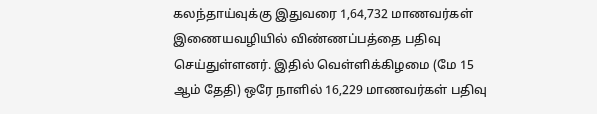கலந்தாய்வுக்கு இதுவரை 1,64,732 மாணவர்கள் இணையவழியில் விண்ணப்பத்தை பதிவு செய்துள்ளனர். இதில் வெள்ளிக்கிழமை (மே 15 ஆம் தேதி) ஒரே நாளில் 16,229 மாணவர்கள் பதிவு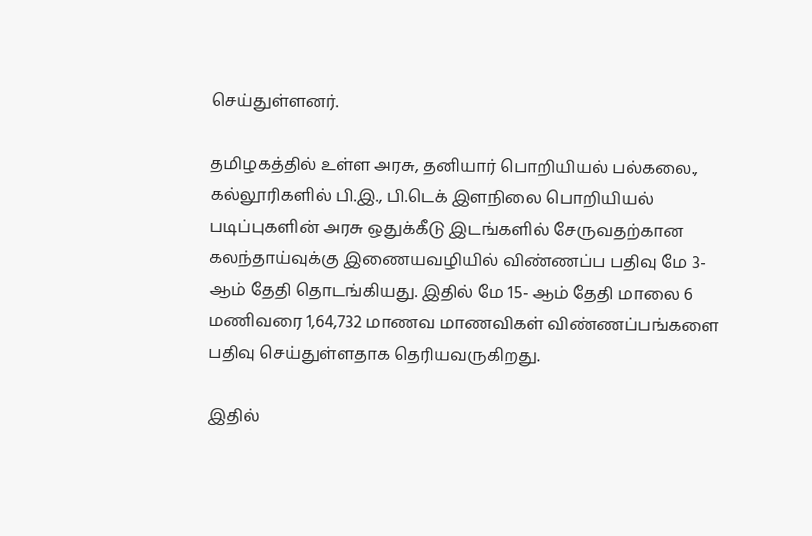செய்துள்ளனர்.

தமிழகத்தில் உள்ள அரசு, தனியார் பொறியியல் பல்கலை., கல்லூரிகளில் பி.இ., பி.டெக் இளநிலை பொறியியல் படிப்புகளின் அரசு ஒதுக்கீடு இடங்களில் சேருவதற்கான கலந்தாய்வுக்கு இணையவழியில் விண்ணப்ப பதிவு மே 3- ஆம் தேதி தொடங்கியது. இதில் மே 15- ஆம் தேதி மாலை 6 மணிவரை 1,64,732 மாணவ மாணவிகள் விண்ணப்பங்களை பதிவு செய்துள்ளதாக தெரியவருகிறது.

இதில்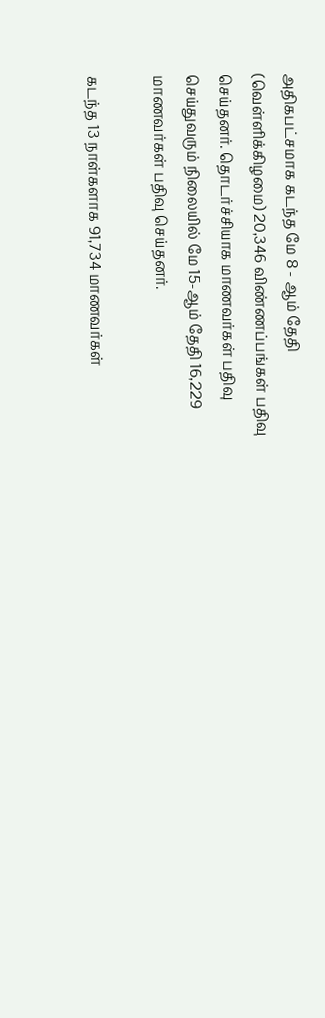அதிகபட்சமாக கடந்த மே 8 - ஆம் தேதி (வெள்ளிக்கிழமை) 20,346 விண்ணப்பங்கள் பதிவு செய்தனர். தொடர்ச்சியாக மாணவர்கள் பதிவு செய்துவரும் நிலையில் மே 15-ஆம் தேதி 16,229 மாணவர்கள் பதிவு செய்தனர்.

கடந்த 13 நாள்களாக 91,734 மாணவர்கள்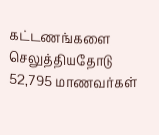கட்டணங்களை செலுத்தியதோடு 52,795 மாணவர்கள்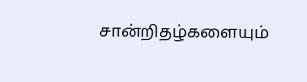சான்றிதழ்களையும்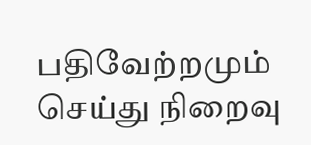பதிவேற்றமும் செய்து நிறைவு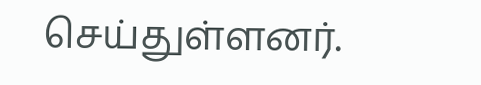செய்துள்ளனர்.